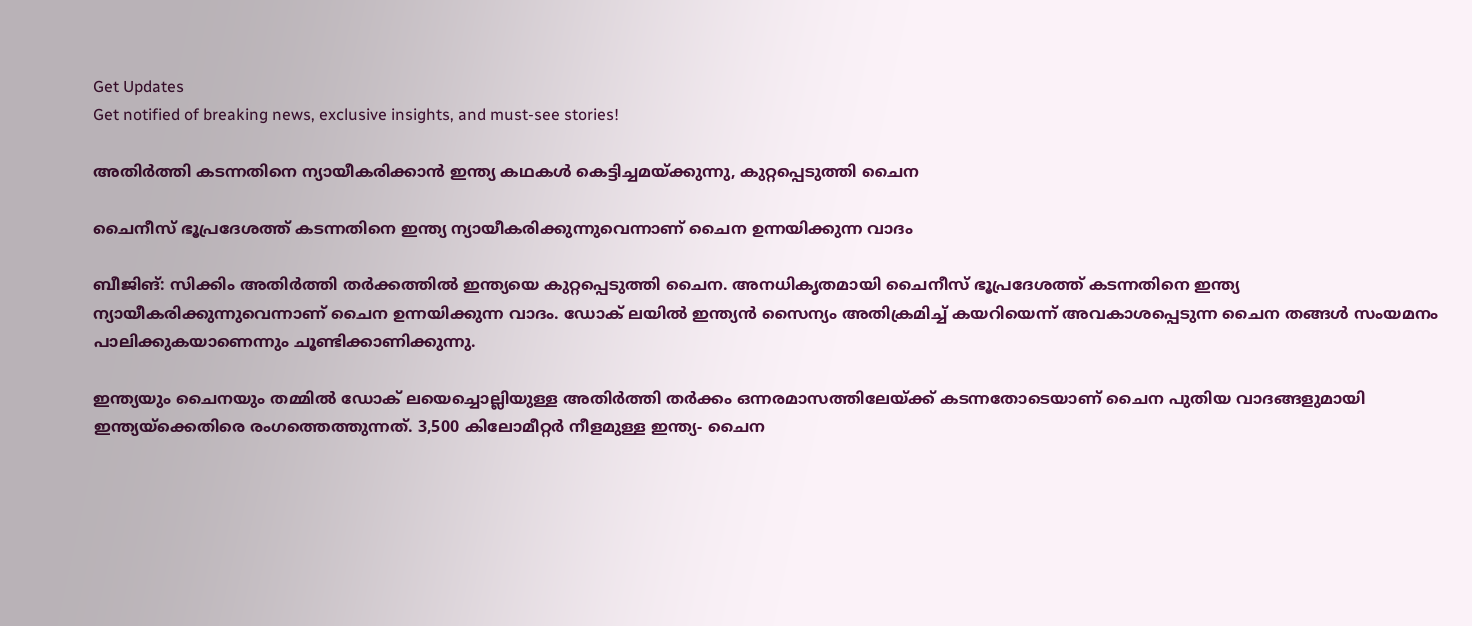Get Updates
Get notified of breaking news, exclusive insights, and must-see stories!

അതിര്‍ത്തി കടന്നതിനെ ന്യായീകരിക്കാന്‍ ഇന്ത്യ കഥകള്‍ കെട്ടിച്ചമയ്ക്കുന്നു, കുറ്റപ്പെടുത്തി ചൈന

ചൈനീസ് ഭൂപ്രദേശത്ത് കടന്നതിനെ ഇന്ത്യ ന്യായീകരിക്കുന്നുവെന്നാണ് ചൈന ഉന്നയിക്കുന്ന വാദം

ബീജിങ്: സിക്കിം അതിര്‍ത്തി തര്‍ക്കത്തില്‍ ഇന്ത്യയെ കുറ്റപ്പെടുത്തി ചൈന. അനധികൃതമായി ചൈനീസ് ഭൂപ്രദേശത്ത് കടന്നതിനെ ഇന്ത്യ ന്യായീകരിക്കുന്നുവെന്നാണ് ചൈന ഉന്നയിക്കുന്ന വാദം. ഡോക് ലയില്‍ ഇന്ത്യന്‍ സൈന്യം അതിക്രമിച്ച് കയറിയെന്ന് അവകാശപ്പെടുന്ന ചൈന തങ്ങള്‍ സംയമനം പാലിക്കുകയാണെന്നും ചൂണ്ടിക്കാണിക്കുന്നു.

ഇന്ത്യയും ചൈനയും തമ്മില്‍ ഡോക് ലയെച്ചൊല്ലിയുള്ള അതിര്‍ത്തി തര്‍ക്കം ഒന്നരമാസത്തിലേയ്ക്ക് കടന്നതോടെയാണ് ചൈന പുതിയ വാദങ്ങളുമായി ഇന്ത്യയ്ക്കെതിരെ രംഗത്തെത്തുന്നത്. 3,500 കിലോമീറ്റര്‍ നീളമുള്ള ഇന്ത്യ- ചൈന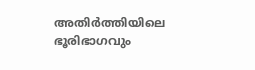അതിര്‍ത്തിയിലെ ഭൂരിഭാഗവും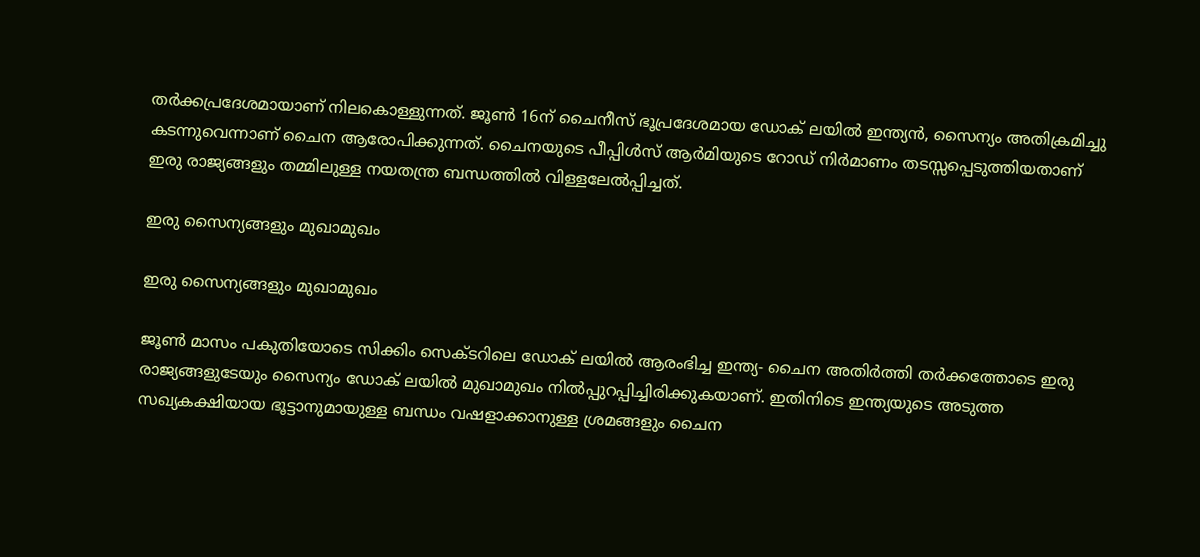തര്‍ക്കപ്രദേശമായാണ് നിലകൊള്ളുന്നത്. ജൂണ്‍ 16ന് ചൈനീസ് ഭൂപ്രദേശമായ ഡോക് ലയില്‍ ഇന്ത്യന്‍, സൈന്യം അതിക്രമിച്ചു കടന്നുവെന്നാണ് ചൈന ആരോപിക്കുന്നത്. ചൈനയുടെ പീപ്പിള്‍സ് ആര്‍മിയുടെ റോഡ് നിര്‍മാണം തടസ്സപ്പെടുത്തിയതാണ് ഇരു രാജ്യങ്ങളും തമ്മിലുള്ള നയതന്ത്ര ബന്ധത്തില്‍ വിള്ളലേല്‍പ്പിച്ചത്.

ഇരു സൈന്യങ്ങളും മുഖാമുഖം

ഇരു സൈന്യങ്ങളും മുഖാമുഖം

ജൂണ്‍ മാസം പകുതിയോടെ സിക്കിം സെക്ടറിലെ ഡോക് ലയില്‍ ആരംഭിച്ച ഇന്ത്യ- ചൈന അതിര്‍ത്തി തര്‍ക്കത്തോടെ ഇരു രാജ്യങ്ങളുടേയും സൈന്യം ഡോക് ലയില്‍ മുഖാമുഖം നില്‍പ്പുറപ്പിച്ചിരിക്കുകയാണ്. ഇതിനിടെ ഇന്ത്യയുടെ അടുത്ത സഖ്യകക്ഷിയായ ഭൂട്ടാനുമായുള്ള ബന്ധം വഷളാക്കാനുള്ള ശ്രമങ്ങളും ചൈന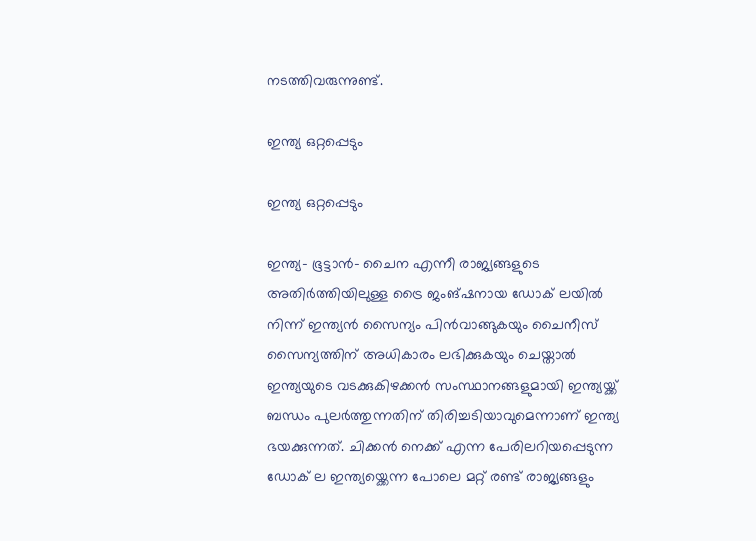നടത്തിവരുന്നുണ്ട്.

ഇന്ത്യ ഒറ്റപ്പെടും

ഇന്ത്യ ഒറ്റപ്പെടും

ഇന്ത്യ- ഭൂട്ടാന്‍- ചൈന എന്നീ രാജ്യങ്ങളുടെ അതിര്‍ത്തിയിലുള്ള ട്രൈ ജംങ്ഷനായ ഡോക് ലയില്‍ നിന്ന് ഇന്ത്യന്‍ സൈന്യം പിന്‍വാങ്ങുകയും ചൈനീസ് സൈന്യത്തിന് അധികാരം ലഭിക്കുകയും ചെയ്താല്‍ ഇന്ത്യയുടെ വടക്കുകിഴക്കന്‍ സംസ്ഥാനങ്ങളുമായി ഇന്ത്യയ്ക്ക് ബന്ധം പുലര്‍ത്തുന്നതിന് തിരിച്ചടിയാവുമെന്നാണ് ഇന്ത്യ ഭയക്കുന്നത്. ചിക്കന്‍ നെക്ക് എന്ന പേരിലറിയപ്പെടുന്ന ഡോക് ല ഇന്ത്യയ്ക്കെന്ന പോലെ മറ്റ് രണ്ട് രാജ്യങ്ങളും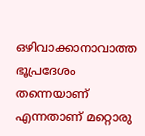ഒഴിവാക്കാനാവാത്ത ഭൂപ്രദേശം തന്നെയാണ് എന്നതാണ് മറ്റൊരു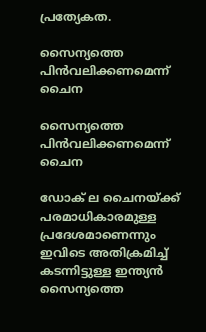പ്രത്യേകത.

സൈന്യത്തെ പിന്‍വലിക്കണമെന്ന് ചൈന

സൈന്യത്തെ പിന്‍വലിക്കണമെന്ന് ചൈന

ഡോക് ല ചൈനയ്ക്ക് പരമാധികാരമുള്ള പ്രദേശമാണെന്നും ഇവിടെ അതിക്രമിച്ച് കടന്നിട്ടുള്ള ഇന്ത്യന്‍ സൈന്യത്തെ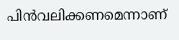പിന്‍വലിക്കണമെന്നാണ്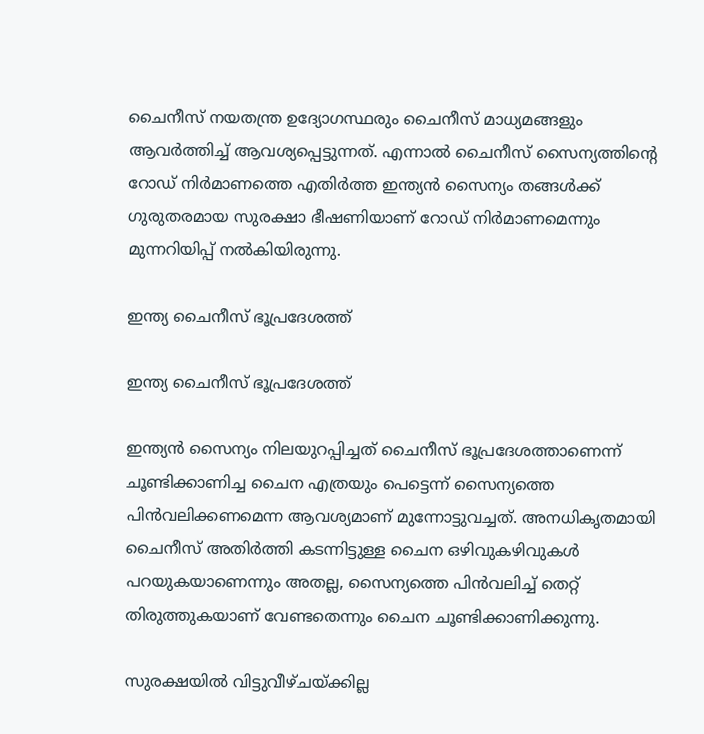ചൈനീസ് നയതന്ത്ര ഉദ്യോഗസ്ഥരും ചൈനീസ് മാധ്യമങ്ങളും ആവര്‍ത്തിച്ച് ആവശ്യപ്പെട്ടുന്നത്. എന്നാല്‍ ചൈനീസ് സൈന്യത്തിന്‍റെ റോഡ് നിര്‍മാണത്തെ എതിര്‍ത്ത ഇന്ത്യന്‍ സൈന്യം തങ്ങള്‍ക്ക് ഗുരുതരമായ സുരക്ഷാ ഭീഷണിയാണ് റോഡ് നിര്‍മാണമെന്നും മുന്നറിയിപ്പ് നല്‍കിയിരുന്നു.

ഇന്ത്യ ചൈനീസ് ഭൂപ്രദേശത്ത്

ഇന്ത്യ ചൈനീസ് ഭൂപ്രദേശത്ത്

ഇന്ത്യന്‍ സൈന്യം നിലയുറപ്പിച്ചത് ചൈനീസ് ഭൂപ്രദേശത്താണെന്ന് ചൂണ്ടിക്കാണിച്ച ചൈന എത്രയും പെട്ടെന്ന് സൈന്യത്തെ പിന്‍വലിക്കണമെന്ന ആവശ്യമാണ് മുന്നോട്ടുവച്ചത്. അനധികൃതമായി ചൈനീസ് അതിര്‍ത്തി കടന്നിട്ടുള്ള ചൈന ഒഴിവുകഴിവുകള്‍ പറയുകയാണെന്നും അതല്ല, സൈന്യത്തെ പിന്‍വലിച്ച് തെറ്റ് തിരുത്തുകയാണ് വേണ്ടതെന്നും ചൈന ചൂണ്ടിക്കാണിക്കുന്നു.

സുരക്ഷയില്‍ വിട്ടുവീഴ്ചയ്ക്കില്ല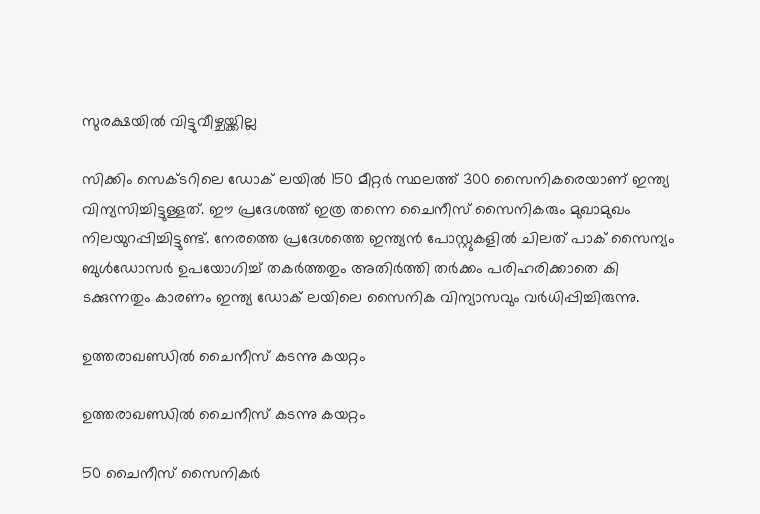സുരക്ഷയില്‍ വിട്ടുവീഴ്ചയ്ക്കില്ല

സിക്കിം സെക്ടറിലെ ഡോക് ലയില്‍ 150 മീറ്റര്‍ സ്ഥലത്ത് 300 സൈനികരെയാണ് ഇന്ത്യ വിന്യസിച്ചിട്ടുള്ളത്. ഈ പ്രദേശത്ത് ഇത്ര തന്നെ ചൈനീസ് സൈനികരും മുഖാമുഖം നിലയുറപ്പിച്ചിട്ടുണ്ട്. നേരത്തെ പ്രദേശത്തെ ഇന്ത്യന്‍ പോസ്റ്റുകളില്‍ ചിലത് പാക് സൈന്യം ബുള്‍ഡോസര്‍ ഉപയോഗിച്ച് തകര്‍ത്തതും അതിര്‍ത്തി തര്‍ക്കം പരിഹരിക്കാതെ കി
ടക്കുന്നതും കാരണം ഇന്ത്യ ഡ‍ോക് ലയിലെ സൈനിക വിന്യാസവും വര്‍ധിപ്പിച്ചിരുന്നു.

ഉത്തരാഖണ്ഡില്‍ ചൈനീസ് കടന്നു കയറ്റം

ഉത്തരാഖണ്ഡില്‍ ചൈനീസ് കടന്നു കയറ്റം

50 ചൈനീസ് സൈനികര്‍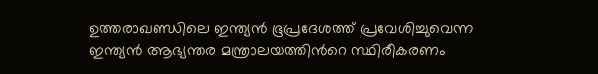ഉത്തരാഖണ്ഡിലെ ഇന്ത്യന്‍ ഭൂപ്രദേശത്ത് പ്രവേശിച്ചുവെന്ന ഇന്ത്യന്‍ ആഭ്യന്തര മന്ത്രാലയത്തിന്‍റെ സ്ഥിരീകരണം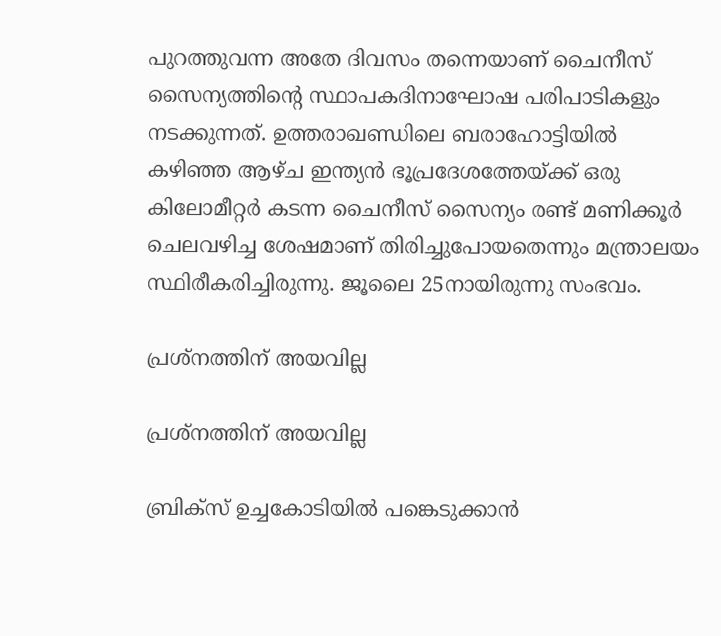പുറത്തുവന്ന അതേ ദിവസം തന്നെയാണ് ചൈനീസ് സൈന്യത്തിന്‍റെ സ്ഥാപകദിനാഘോഷ പരിപാടികളും നടക്കുന്നത്. ഉത്തരാഖണ്ഡിലെ ബരാഹോട്ടിയില്‍ കഴിഞ്ഞ ആഴ്ച ഇന്ത്യന്‍ ഭൂപ്രദേശത്തേയ്ക്ക് ഒരു കിലോമീറ്റര്‍ കടന്ന ചൈനീസ് സൈന്യം രണ്ട് മണിക്കൂര്‍ ചെലവഴിച്ച ശേഷമാണ് തിരിച്ചുപോയതെന്നും മന്ത്രാലയം സ്ഥിരീകരിച്ചിരുന്നു. ജൂലൈ 25നായിരുന്നു സംഭവം.

പ്രശ്നത്തിന് അയവില്ല

പ്രശ്നത്തിന് അയവില്ല

ബ്രിക്സ് ഉച്ചകോടിയില്‍ പങ്കെടുക്കാന്‍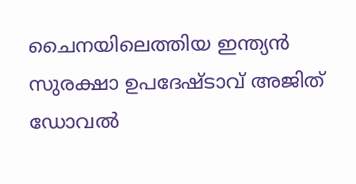ചൈനയിലെത്തിയ ഇന്ത്യന്‍ സുരക്ഷാ ഉപദേഷ്ടാവ് അജിത് ഡോവല്‍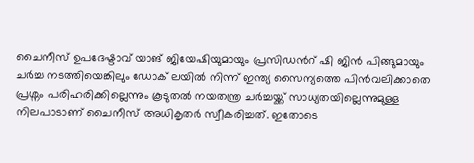ചൈനീസ് ഉപദേഷ്ടാവ് യാങ് ജിയേഷിയുമായും പ്രസി‍ഡന്‍റ് ഷി ജിന്‍ പിങ്ങുമായും ചര്‍ച്ച നടത്തിയെങ്കിലും ഡോക് ലയില്‍ നിന്ന് ഇന്ത്യ സൈന്യത്തെ പിന്‍വലിക്കാതെ പ്രശ്നം പരിഹരിക്കില്ലെന്നും കൂടുതല്‍ നയതന്ത്ര ചര്‍ച്ചയ്ക്ക് സാധ്യതയില്ലെന്നുമുള്ള നിലപാടാണ് ചൈനീസ് അധികൃതര്‍ സ്വീകരിച്ചത്. ഇതോടെ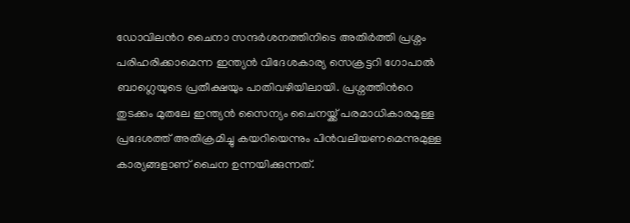ഡോവിലന്‍റ ചൈനാ സന്ദര്‍ശനത്തിനിടെ അതിര്‍ത്തി പ്രശ്നം പരിഹരിക്കാമെന്ന ഇന്ത്യന്‍ വിദേശകാര്യ സെക്രട്ടറി ഗോപാല്‍ ബാഗ്ലെയുടെ പ്രതീക്ഷയും പാതിവഴിയിലായി. പ്രശ്നത്തിന്‍റെ തുടക്കം മുതലേ ഇന്ത്യന്‍ സൈന്യം ചൈനയ്ക്ക് പരമാധികാരമുള്ള പ്രദേശത്ത് അതിക്രമിച്ചു കയറിയെന്നും പിന്‍വലിയണമെന്നുമുള്ള കാര്യങ്ങളാണ് ചൈന ഉന്നയിക്കുന്നത്.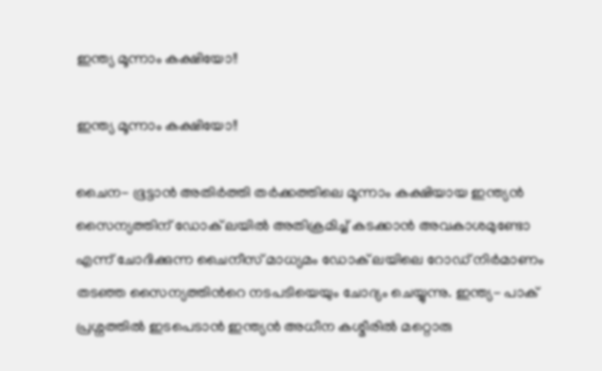ഇന്ത്യ മൂന്നാം കക്ഷിയോ!!

ഇന്ത്യ മൂന്നാം കക്ഷിയോ!!

ചൈന- ഭൂട്ടാന്‍ അതിര്‍ത്തി തര്‍ക്കത്തിലെ മൂന്നാം കക്ഷിയായ ഇന്ത്യന്‍ സൈന്യത്തിന് ഡോക് ലയില്‍ അതിക്രമിച്ച് കടക്കാന്‍ അവകാശമുണ്ടോ എന്ന് ചോദിക്കുന്ന ചൈനീസ് മാധ്യമം ഡോക് ലയിലെ റോഡ് നിര്‍മാണം തടഞ്ഞ സൈന്യത്തിന്‍റെ നടപടിയെയും ചോദ്യം ചെയ്യുന്നു. ഇന്ത്യ- പാക് പ്രശ്നത്തില്‍ ഇടപെടാന്‍ ഇന്ത്യന്‍ അധീന കശ്മീരില്‍ മറ്റൊരു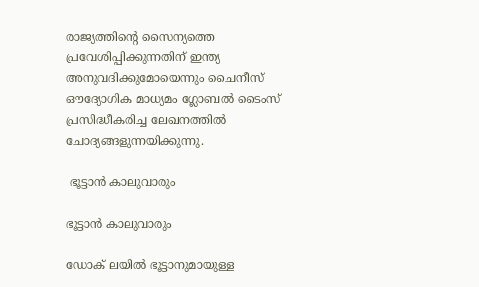രാജ്യത്തിന്‍റെ സൈന്യത്തെ പ്രവേശിപ്പിക്കുന്നതിന് ഇന്ത്യ അനുവദിക്കുമോയെന്നും ചൈനീസ് ഔദ്യോഗിക മാധ്യമം ഗ്ലോബല്‍ ടൈംസ് പ്രസിദ്ധീകരിച്ച ലേഖനത്തില്‍ ചോദ്യങ്ങളുന്നയിക്കുന്നു.

 ഭൂട്ടാന്‍ കാലുവാരും

ഭൂട്ടാന്‍ കാലുവാരും

ഡോക് ലയില്‍ ഭൂട്ടാനുമായുള്ള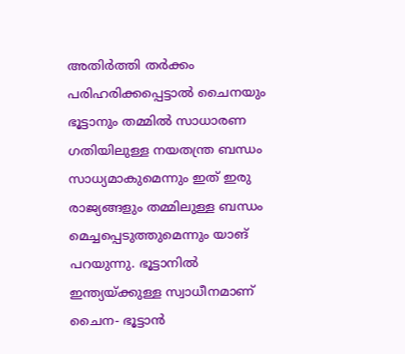അതിര്‍ത്തി തര്‍ക്കം പരിഹരിക്കപ്പെട്ടാല്‍ ചൈനയും ഭൂട്ടാനും തമ്മില്‍ സാധാരണ ഗതിയിലുള്ള നയതന്ത്ര ബന്ധം സാധ്യമാകുമെന്നും ഇത് ഇരു രാജ്യങ്ങളും തമ്മിലുള്ള ബന്ധം മെച്ചപ്പെടുത്തുമെന്നും യാങ് പറയുന്നു. ഭൂട്ടാനില്‍ ഇന്ത്യയ്ക്കുള്ള സ്വാധീനമാണ് ചൈന- ഭൂട്ടാന്‍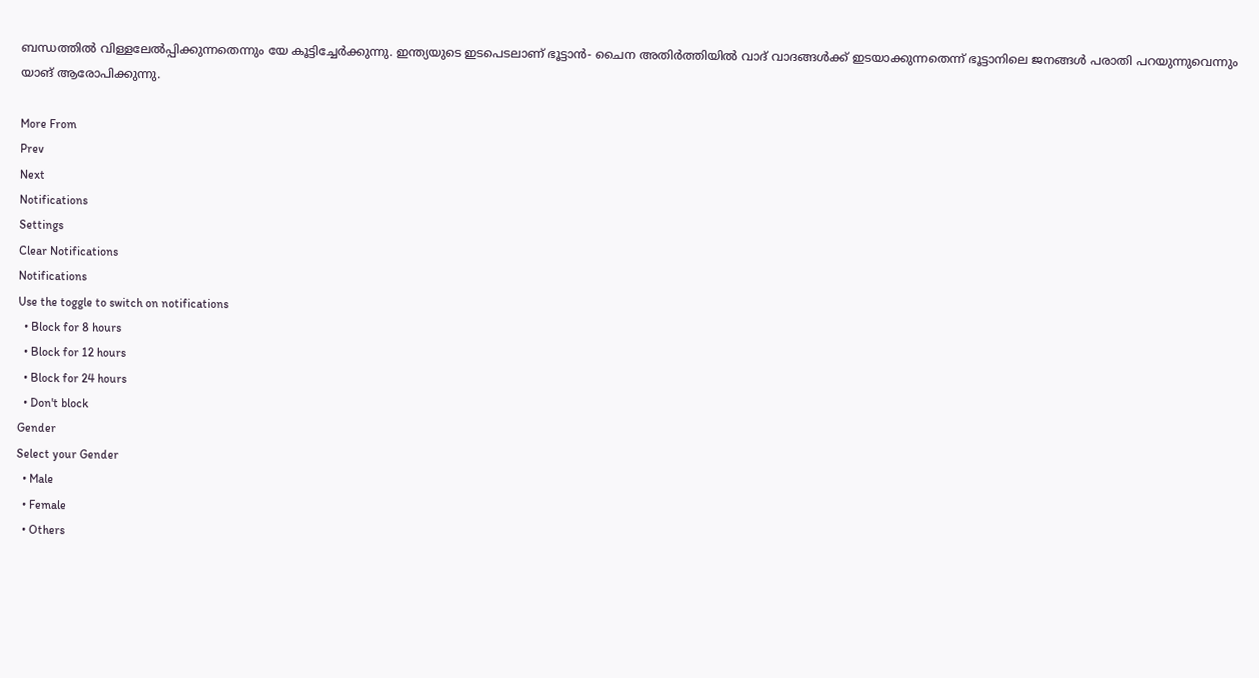ബന്ധത്തില്‍ വിള്ളലേല്‍പ്പിക്കുന്നതെന്നും യേ കൂട്ടിച്ചേര്‍ക്കുന്നു. ഇന്ത്യയുടെ ഇടപെടലാണ് ഭൂട്ടാന്‍- ചൈന അതിര്‍ത്തിയില്‍ വാദ് വാദങ്ങള്‍ക്ക് ഇടയാക്കുന്നതെന്ന് ഭൂട്ടാനിലെ ജനങ്ങള്‍ പരാതി പറയുന്നുവെന്നും യാങ് ആരോപിക്കുന്നു.

More From
Prev
Next
Notifications
Settings
Clear Notifications
Notifications
Use the toggle to switch on notifications
  • Block for 8 hours
  • Block for 12 hours
  • Block for 24 hours
  • Don't block
Gender
Select your Gender
  • Male
  • Female
  • Others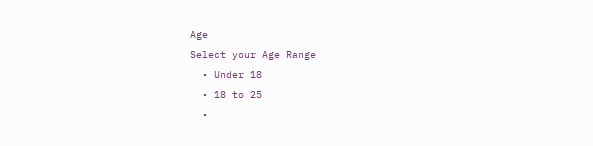Age
Select your Age Range
  • Under 18
  • 18 to 25
  •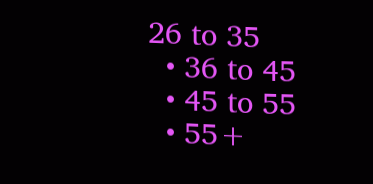26 to 35
  • 36 to 45
  • 45 to 55
  • 55+